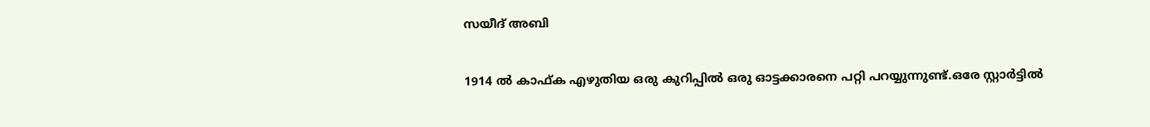സയീദ് അബി

1914 ൽ കാഫ്ക എഴുതിയ ഒരു കുറിപ്പിൽ ഒരു ഓട്ടക്കാരനെ പറ്റി പറയ്യുന്നുണ്ട്.ഒരേ സ്റ്റാർട്ടിൽ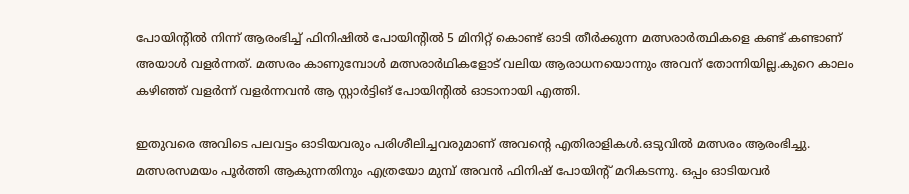പോയിന്റിൽ നിന്ന് ആരംഭിച്ച് ഫിനിഷിൽ പോയിന്റിൽ 5 മിനിറ്റ് കൊണ്ട് ഓടി തീർക്കുന്ന മത്സരാർത്ഥികളെ കണ്ട് കണ്ടാണ് അയാൾ വളർന്നത്. മത്സരം കാണുമ്പോൾ മത്സരാർഥികളോട് വലിയ ആരാധനയൊന്നും അവന് തോന്നിയില്ല.കുറെ കാലം കഴിഞ്ഞ്‌ വളർന്ന് വളർന്നവൻ ആ സ്റ്റാർട്ടിങ് പോയിന്റിൽ ഓടാനായി എത്തി.

ഇതുവരെ അവിടെ പലവട്ടം ഓടിയവരും പരിശീലിച്ചവരുമാണ് അവന്റെ എതിരാളികൾ.ഒടുവിൽ മത്സരം ആരംഭിച്ചു. മത്സരസമയം പൂർത്തി ആകുന്നതിനും എത്രയോ മുമ്പ് അവൻ ഫിനിഷ് പോയിന്റ് മറികടന്നു. ഒപ്പം ഓടിയവർ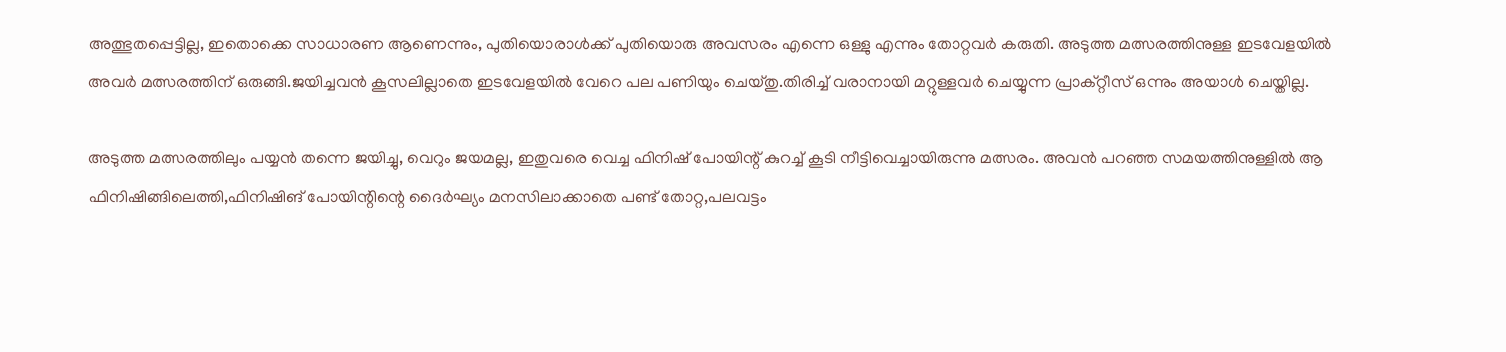അത്ഭുതപ്പെട്ടില്ല, ഇതൊക്കെ സാധാരണ ആണെന്നും, പുതിയൊരാൾക്ക് പുതിയൊരു അവസരം എന്നെ ഒള്ളു എന്നും തോറ്റവർ കരുതി. അടുത്ത മത്സരത്തിനുള്ള ഇടവേളയിൽ അവർ മത്സരത്തിന് ഒരുങ്ങി.ജയിച്ചവൻ കൂസലില്ലാതെ ഇടവേളയിൽ വേറെ പല പണിയും ചെയ്തു.തിരിച്ച് വരാനായി മറ്റുള്ളവർ ചെയ്യുന്ന പ്രാക്റ്റീസ് ഒന്നും അയാൾ ചെയ്തില്ല.

അടുത്ത മത്സരത്തിലും പയ്യൻ തന്നെ ജയിച്ചു, വെറും ജയമല്ല, ഇതുവരെ വെച്ച ഫിനിഷ് പോയിന്റ് കുറച്ച് കൂടി നീട്ടിവെച്ചായിരുന്നു മത്സരം. അവൻ പറഞ്ഞ സമയത്തിനുള്ളിൽ ആ ഫിനിഷിങ്ങിലെത്തി,ഫിനിഷിങ് പോയിന്റിന്റെ ദൈർഘ്യം മനസിലാക്കാതെ പണ്ട് തോറ്റ,പലവട്ടം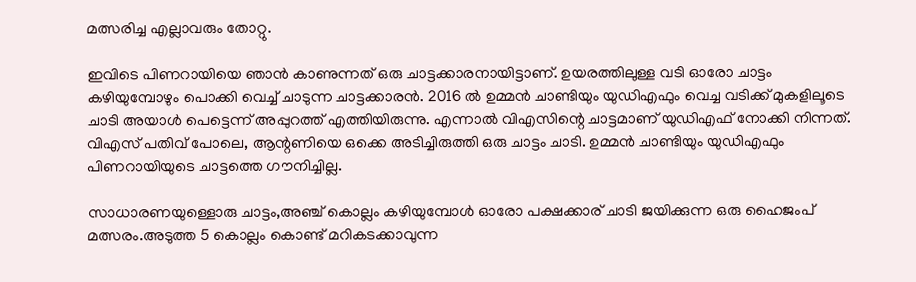മത്സരിച്ച എല്ലാവരും തോറ്റു.

ഇവിടെ പിണറായിയെ ഞാൻ കാണുന്നത് ഒരു ചാട്ടക്കാരനായിട്ടാണ്. ഉയരത്തിലുള്ള വടി ഓരോ ചാട്ടം കഴിയുമ്പോഴും പൊക്കി വെച്ച് ചാടുന്ന ചാട്ടക്കാരൻ. 2016 ൽ ഉമ്മൻ ചാണ്ടിയും യുഡിഎഫും വെച്ച വടിക്ക് മുകളിലൂടെ ചാടി അയാൾ പെട്ടെന്ന് അപ്പുറത്ത് എത്തിയിരുന്നു. എന്നാൽ വിഎസിന്റെ ചാട്ടമാണ് യുഡിഎഫ് നോക്കി നിന്നത്. വിഎസ് പതിവ് പോലെ, ആന്റണിയെ ഒക്കെ അടിച്ചിരുത്തി ഒരു ചാട്ടം ചാടി. ഉമ്മൻ ചാണ്ടിയും യുഡിഎഫും പിണറായിയുടെ ചാട്ടത്തെ ഗൗനിച്ചില്ല.

സാധാരണയുള്ളൊരു ചാട്ടം,അഞ്ച് കൊല്ലം കഴിയുമ്പോൾ ഓരോ പക്ഷക്കാര് ചാടി ജയിക്കുന്ന ഒരു ഹൈജംപ് മത്സരം.അടുത്ത 5 കൊല്ലം കൊണ്ട് മറികടക്കാവുന്ന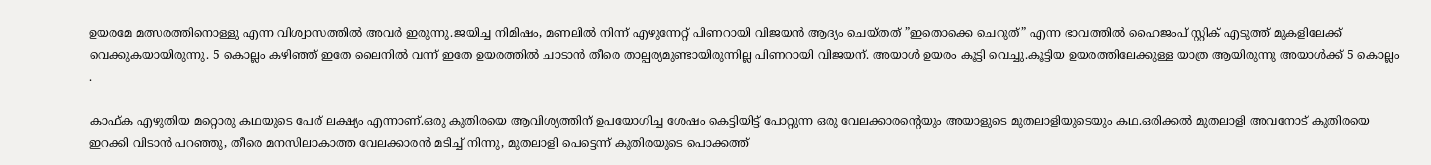ഉയരമേ മത്സരത്തിനൊള്ളു എന്ന വിശ്വാസത്തിൽ അവർ ഇരുന്നു.ജയിച്ച നിമിഷം, മണലിൽ നിന്ന് എഴുന്നേറ്റ് പിണറായി വിജയൻ ആദ്യം ചെയ്തത് ”ഇതൊക്കെ ചെറുത്” എന്ന ഭാവത്തിൽ ഹൈജംപ് സ്റ്റിക് എടുത്ത് മുകളിലേക്ക് വെക്കുകയായിരുന്നു. 5 കൊല്ലം കഴിഞ്ഞ്‌ ഇതേ ലൈനിൽ വന്ന് ഇതേ ഉയരത്തിൽ ചാടാൻ തീരെ താല്പര്യമുണ്ടായിരുന്നില്ല പിണറായി വിജയന്. അയാൾ ഉയരം കൂട്ടി വെച്ചു.കൂട്ടിയ ഉയരത്തിലേക്കുള്ള യാത്ര ആയിരുന്നു അയാൾക്ക് 5 കൊല്ലം .

കാഫ്ക എഴുതിയ മറ്റൊരു കഥയുടെ പേര് ലക്ഷ്യം എന്നാണ്‌.ഒരു കുതിരയെ ആവിശ്യത്തിന് ഉപയോഗിച്ച ശേഷം കെട്ടിയിട്ട് പോറ്റുന്ന ഒരു വേലക്കാരന്റെയും അയാളുടെ മുതലാളിയുടെയും കഥ.ഒരിക്കൽ മുതലാളി അവനോട് കുതിരയെ ഇറക്കി വിടാൻ പറഞ്ഞു, തീരെ മനസിലാകാത്ത വേലക്കാരൻ മടിച്ച് നിന്നു, മുതലാളി പെട്ടെന്ന് കുതിരയുടെ പൊക്കത്ത്‌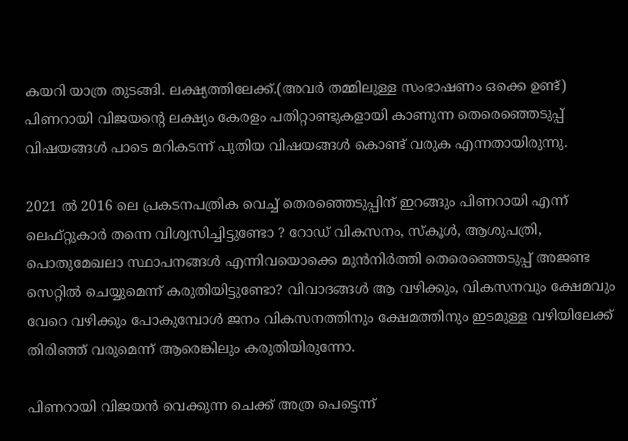കയറി യാത്ര തുടങ്ങി. ലക്ഷ്യത്തിലേക്ക്.(അവർ തമ്മിലുള്ള സംഭാഷണം ഒക്കെ ഉണ്ട്) പിണറായി വിജയന്റെ ലക്ഷ്യം കേരളം പതിറ്റാണ്ടുകളായി കാണുന്ന തെരെഞ്ഞെടുപ്പ് വിഷയങ്ങൾ പാടെ മറികടന്ന്‌ പുതിയ വിഷയങ്ങൾ കൊണ്ട് വരുക എന്നതായിരുന്നു.

2021 ൽ 2016 ലെ പ്രകടനപത്രിക വെച്ച് തെരഞ്ഞെടുപ്പിന് ഇറങ്ങും പിണറായി എന്ന് ലെഫ്റ്റുകാർ തന്നെ വിശ്വസിച്ചിട്ടുണ്ടോ ? റോഡ് വികസനം, സ്കൂൾ, ആശുപത്രി, പൊതുമേഖലാ സ്ഥാപനങ്ങൾ എന്നിവയൊക്കെ മുൻനിർത്തി തെരെഞ്ഞെടുപ്പ് അജണ്ട സെറ്റിൽ ചെയ്യുമെന്ന് കരുതിയിട്ടുണ്ടോ? വിവാദങ്ങൾ ആ വഴിക്കും, വികസനവും ക്ഷേമവും വേറെ വഴിക്കും പോകുമ്പോൾ ജനം വികസനത്തിനും ക്ഷേമത്തിനും ഇടമുള്ള വഴിയിലേക്ക് തിരിഞ്ഞ്‌ വരുമെന്ന് ആരെങ്കിലും കരുതിയിരുന്നോ.

പിണറായി വിജയൻ വെക്കുന്ന ചെക്ക് അത്ര പെട്ടെന്ന്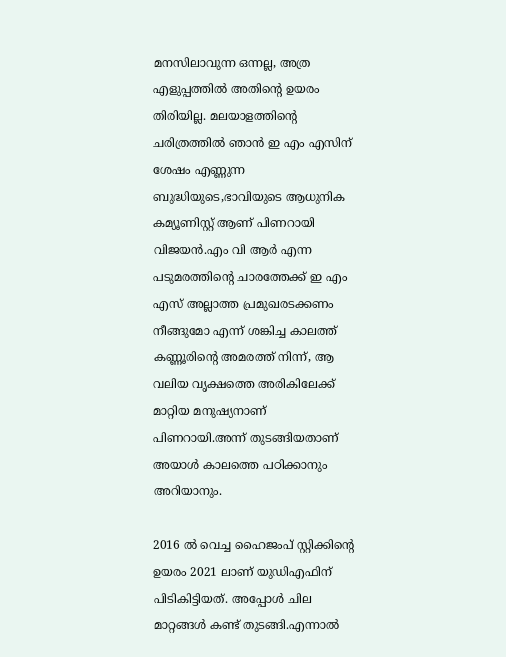മനസിലാവുന്ന ഒന്നല്ല, അത്ര എളുപ്പത്തിൽ അതിന്റെ ഉയരം തിരിയില്ല. മലയാളത്തിന്റെ ചരിത്രത്തിൽ ഞാൻ ഇ എം എസിന് ശേഷം എണ്ണുന്ന ബുദ്ധിയുടെ,ഭാവിയുടെ ആധുനിക കമ്യൂണിസ്റ്റ് ആണ് പിണറായി വിജയൻ.എം വി ആർ എന്ന പടുമരത്തിന്റെ ചാരത്തേക്ക് ഇ എം എസ് അല്ലാത്ത പ്രമുഖരടക്കണം നീങ്ങുമോ എന്ന് ശങ്കിച്ച കാലത്ത് കണ്ണൂരിന്റെ അമരത്ത് നിന്ന്, ആ വലിയ വൃക്ഷത്തെ അരികിലേക്ക് മാറ്റിയ മനുഷ്യനാണ് പിണറായി.അന്ന് തുടങ്ങിയതാണ് അയാൾ കാലത്തെ പഠിക്കാനും അറിയാനും.

2016 ൽ വെച്ച ഹൈജംപ് സ്റ്റിക്കിന്റെ ഉയരം 2021 ലാണ് യുഡിഎഫിന് പിടികിട്ടിയത്. അപ്പോൾ ചില മാറ്റങ്ങൾ കണ്ട് തുടങ്ങി.എന്നാൽ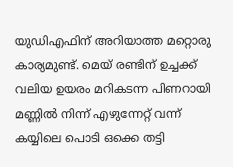യുഡിഎഫിന് അറിയാത്ത മറ്റൊരു കാര്യമുണ്ട്. മെയ് രണ്ടിന് ഉച്ചക്ക് വലിയ ഉയരം മറികടന്ന പിണറായി മണ്ണിൽ നിന്ന് എഴുന്നേറ്റ് വന്ന് കയ്യിലെ പൊടി ഒക്കെ തട്ടി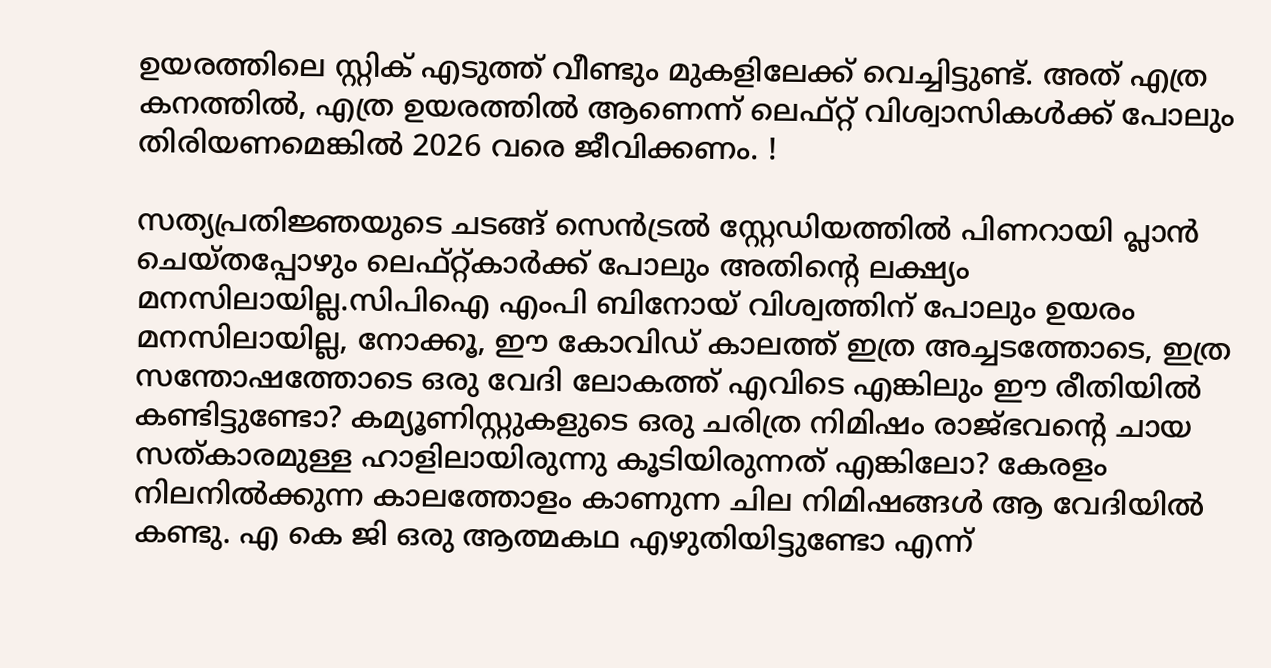ഉയരത്തിലെ സ്റ്റിക് എടുത്ത് വീണ്ടും മുകളിലേക്ക് വെച്ചിട്ടുണ്ട്. അത് എത്ര കനത്തിൽ, എത്ര ഉയരത്തിൽ ആണെന്ന് ലെഫ്റ്റ് വിശ്വാസികൾക്ക് പോലും തിരിയണമെങ്കിൽ 2026 വരെ ജീവിക്കണം. !

സത്യപ്രതിജ്ഞയുടെ ചടങ്ങ് സെൻട്രൽ സ്റ്റേഡിയത്തിൽ പിണറായി പ്ലാൻ ചെയ്തപ്പോഴും ലെഫ്റ്റ്‌കാർക്ക് പോലും അതിന്റെ ലക്ഷ്യം മനസിലായില്ല.സിപിഐ എംപി ബിനോയ് വിശ്വത്തിന് പോലും ഉയരം മനസിലായില്ല, നോക്കൂ, ഈ കോവിഡ് കാലത്ത് ഇത്ര അച്ചടത്തോടെ, ഇത്ര സന്തോഷത്തോടെ ഒരു വേദി ലോകത്ത് എവിടെ എങ്കിലും ഈ രീതിയിൽ കണ്ടിട്ടുണ്ടോ? കമ്യൂണിസ്റ്റുകളുടെ ഒരു ചരിത്ര നിമിഷം രാജ്ഭവന്റെ ചായ സത്കാരമുള്ള ഹാളിലായിരുന്നു കൂടിയിരുന്നത് എങ്കിലോ? കേരളം നിലനിൽക്കുന്ന കാലത്തോളം കാണുന്ന ചില നിമിഷങ്ങൾ ആ വേദിയിൽ കണ്ടു. എ കെ ജി ഒരു ആത്മകഥ എഴുതിയിട്ടുണ്ടോ എന്ന്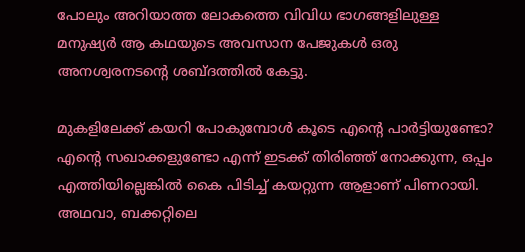പോലും അറിയാത്ത ലോകത്തെ വിവിധ ഭാഗങ്ങളിലുള്ള മനുഷ്യർ ആ കഥയുടെ അവസാന പേജുകൾ ഒരു അനശ്വരനടന്റെ ശബ്ദത്തിൽ കേട്ടു.

മുകളിലേക്ക് കയറി പോകുമ്പോൾ കൂടെ എന്റെ പാർട്ടിയുണ്ടോ? എന്റെ സഖാക്കളുണ്ടോ എന്ന് ഇടക്ക് തിരിഞ്ഞ്‌ നോക്കുന്ന, ഒപ്പം എത്തിയില്ലെങ്കിൽ കൈ പിടിച്ച് കയറ്റുന്ന ആളാണ് പിണറായി.
അഥവാ, ബക്കറ്റിലെ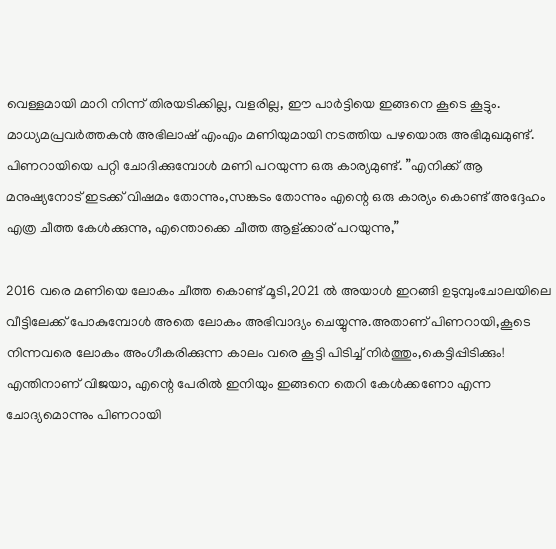വെള്ളമായി മാറി നിന്ന് തിരയടിക്കില്ല, വളരില്ല, ഈ പാർട്ടിയെ ഇങ്ങനെ കൂടെ കൂട്ടും.
മാധ്യമപ്രവർത്തകൻ അഭിലാഷ് എംഎം മണിയുമായി നടത്തിയ പഴയൊരു അഭിമുഖമുണ്ട്. പിണറായിയെ പറ്റി ചോദിക്കുമ്പോൾ മണി പറയുന്ന ഒരു കാര്യമുണ്ട്. ”എനിക്ക് ആ മനുഷ്യനോട് ഇടക്ക് വിഷമം തോന്നും,സങ്കടം തോന്നും എന്റെ ഒരു കാര്യം കൊണ്ട് അദ്ദേഹം എത്ര ചീത്ത കേൾക്കുന്നു, എന്തൊക്കെ ചീത്ത ആള്ക്കാര് പറയുന്നു,”

2016 വരെ മണിയെ ലോകം ചീത്ത കൊണ്ട് മൂടി,2021 ൽ അയാൾ ഇറങ്ങി ഉടുമ്പുംചോലയിലെ വീട്ടിലേക്ക് പോകുമ്പോൾ അതെ ലോകം അഭിവാദ്യം ചെയ്യുന്നു.അതാണ് പിണറായി,കൂടെ നിന്നവരെ ലോകം അംഗീകരിക്കുന്ന കാലം വരെ കൂട്ടി പിടിച്ച് നിർത്തും,കെട്ടിപ്പിടിക്കും! എന്തിനാണ് വിജയാ, എന്റെ പേരിൽ ഇനിയും ഇങ്ങനെ തെറി കേൾക്കണോ എന്ന ചോദ്യമൊന്നും പിണറായി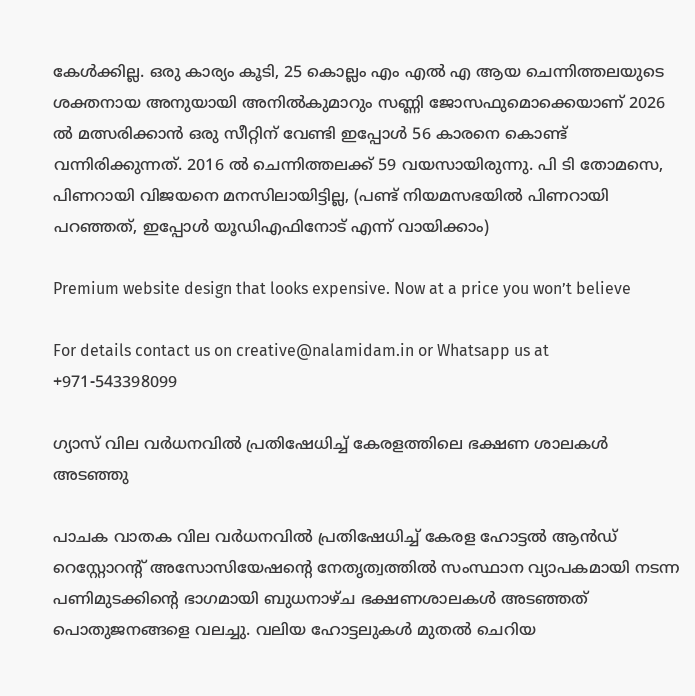കേൾക്കില്ല. ഒരു കാര്യം കൂടി, 25 കൊല്ലം എം എൽ എ ആയ ചെന്നിത്തലയുടെ ശക്തനായ അനുയായി അനിൽകുമാറും സണ്ണി ജോസഫുമൊക്കെയാണ് 2026 ൽ മത്സരിക്കാൻ ഒരു സീറ്റിന് വേണ്ടി ഇപ്പോൾ 56 കാരനെ കൊണ്ട് വന്നിരിക്കുന്നത്. 2016 ൽ ചെന്നിത്തലക്ക് 59 വയസായിരുന്നു. പി ടി തോമസെ, പിണറായി വിജയനെ മനസിലായിട്ടില്ല, (പണ്ട് നിയമസഭയിൽ പിണറായി പറഞ്ഞത്, ഇപ്പോൾ യൂഡിഎഫിനോട് എന്ന് വായിക്കാം)

Premium website design that looks expensive. Now at a price you won’t believe

For details contact us on creative@nalamidam.in or Whatsapp us at +971-543398099

ഗ്യാസ് വില വർധനവിൽ പ്രതിഷേധിച്ച് കേരളത്തിലെ ഭക്ഷണ ശാലകൾ അടഞ്ഞു

പാചക വാതക വില വർധനവിൽ പ്രതിഷേധിച്ച് കേരള ഹോട്ടൽ ആൻഡ് റെസ്റ്റോറന്റ് അസോസിയേഷൻ്റെ നേതൃത്വത്തിൽ സംസ്ഥാന വ്യാപകമായി നടന്ന പണിമുടക്കിൻ്റെ ഭാഗമായി ബുധനാഴ്‌ച ഭക്ഷണശാലകൾ അടഞ്ഞത്‌ പൊതുജനങ്ങളെ വലച്ചു. വലിയ ഹോട്ടലുകൾ മുതൽ ചെറിയ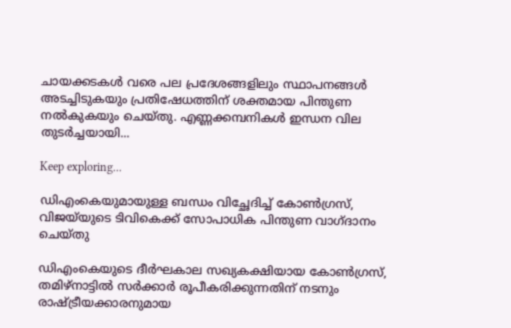ചായക്കടകൾ വരെ പല പ്രദേശങ്ങളിലും സ്ഥാപനങ്ങൾ അടച്ചിടുകയും പ്രതിഷേധത്തിന് ശക്തമായ പിന്തുണ നൽകുകയും ചെയ്‌തു. എണ്ണക്കമ്പനികൾ ഇന്ധന വില തുടർച്ചയായി...

Keep exploring...

ഡിഎംകെയുമായുള്ള ബന്ധം വിച്ഛേദിച്ച് കോൺഗ്രസ്, വിജയ്‌യുടെ ടിവികെക്ക് സോപാധിക പിന്തുണ വാഗ്‌ദാനം ചെയ്‌തു

ഡിഎംകെയുടെ ദീർഘകാല സഖ്യകക്ഷിയായ കോൺഗ്രസ്, തമിഴ്‌നാട്ടിൽ സർക്കാർ രൂപീകരിക്കുന്നതിന് നടനും രാഷ്ട്രീയക്കാരനുമായ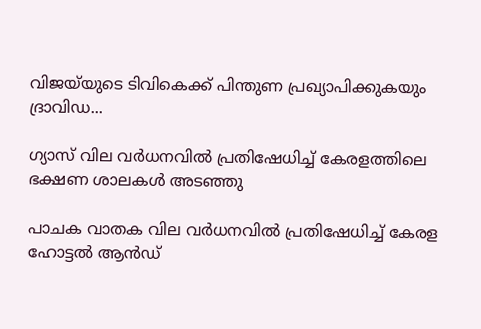വിജയ്‌യുടെ ടിവികെക്ക് പിന്തുണ പ്രഖ്യാപിക്കുകയും ദ്രാവിഡ...

ഗ്യാസ് വില വർധനവിൽ പ്രതിഷേധിച്ച് കേരളത്തിലെ ഭക്ഷണ ശാലകൾ അടഞ്ഞു

പാചക വാതക വില വർധനവിൽ പ്രതിഷേധിച്ച് കേരള ഹോട്ടൽ ആൻഡ്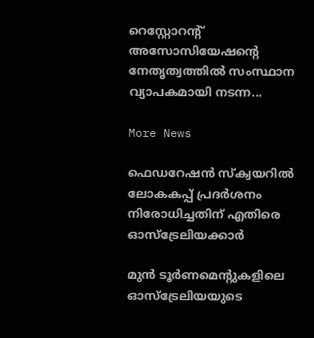റെസ്റ്റോറന്റ് അസോസിയേഷൻ്റെ നേതൃത്വത്തിൽ സംസ്ഥാന വ്യാപകമായി നടന്ന...

More News

ഫെഡറേഷൻ സ്ക്വയറിൽ ലോകകപ്പ് പ്രദർശനം നിരോധിച്ചതിന് എതിരെ ഓസ്‌ട്രേലിയക്കാർ

മുൻ ടൂർണമെന്റുകളിലെ ഓസ്‌ട്രേലിയയുടെ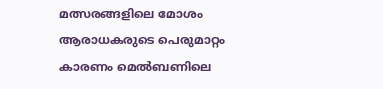മത്സരങ്ങളിലെ മോശം ആരാധകരുടെ പെരുമാറ്റം കാരണം മെൽബണിലെ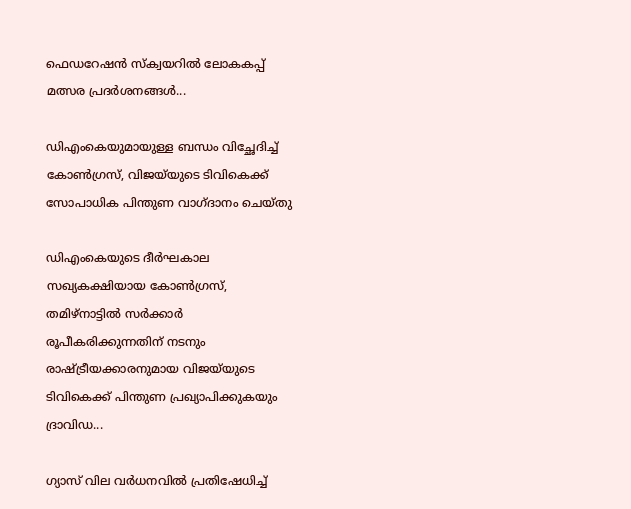ഫെഡറേഷൻ സ്ക്വയറിൽ ലോകകപ്പ് മത്സര പ്രദർശനങ്ങൾ...

ഡിഎംകെയുമായുള്ള ബന്ധം വിച്ഛേദിച്ച് കോൺഗ്രസ്, വിജയ്‌യുടെ ടിവികെക്ക് സോപാധിക പിന്തുണ വാഗ്‌ദാനം ചെയ്‌തു

ഡിഎംകെയുടെ ദീർഘകാല സഖ്യകക്ഷിയായ കോൺഗ്രസ്, തമിഴ്‌നാട്ടിൽ സർക്കാർ രൂപീകരിക്കുന്നതിന് നടനും രാഷ്ട്രീയക്കാരനുമായ വിജയ്‌യുടെ ടിവികെക്ക് പിന്തുണ പ്രഖ്യാപിക്കുകയും ദ്രാവിഡ...

ഗ്യാസ് വില വർധനവിൽ പ്രതിഷേധിച്ച്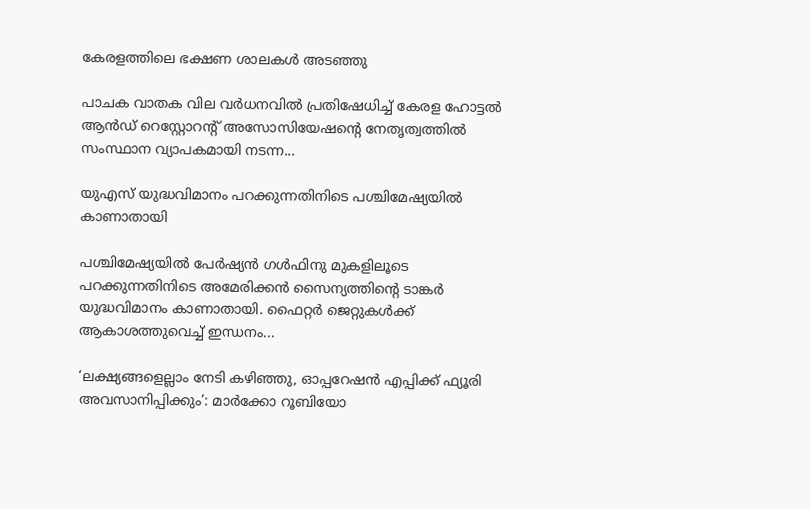കേരളത്തിലെ ഭക്ഷണ ശാലകൾ അടഞ്ഞു

പാചക വാതക വില വർധനവിൽ പ്രതിഷേധിച്ച് കേരള ഹോട്ടൽ ആൻഡ് റെസ്റ്റോറന്റ് അസോസിയേഷൻ്റെ നേതൃത്വത്തിൽ സംസ്ഥാന വ്യാപകമായി നടന്ന...

യുഎസ് യുദ്ധവിമാനം പറക്കുന്നതിനിടെ പശ്ചിമേഷ്യയില്‍ കാണാതായി

പശ്ചിമേഷ്യയില്‍ പേര്‍ഷ്യന്‍ ഗള്‍ഫിനു മുകളിലൂടെ പറക്കുന്നതിനിടെ അമേരിക്കന്‍ സൈന്യത്തിൻ്റെ ടാങ്കര്‍ യുദ്ധവിമാനം കാണാതായി. ഫൈറ്റര്‍ ജെറ്റുകള്‍ക്ക് ആകാശത്തുവെച്ച് ഇന്ധനം...

‘ലക്ഷ്യങ്ങളെല്ലാം നേടി കഴിഞ്ഞു, ഓപ്പറേഷന്‍ എപ്പിക്ക് ഫ്യൂരി അവസാനിപ്പിക്കും’: മാര്‍ക്കോ റൂബിയോ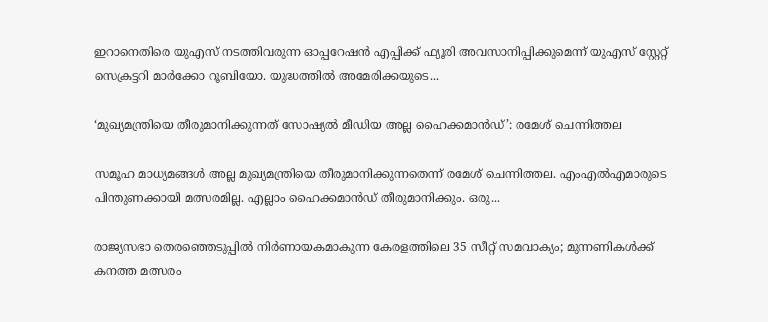ഇറാനെതിരെ യുഎസ് നടത്തിവരുന്ന ഓപ്പറേഷന്‍ എപ്പിക്ക് ഫ്യൂരി അവസാനിപ്പിക്കുമെന്ന് യുഎസ് സ്റ്റേറ്റ് സെക്രട്ടറി മാര്‍ക്കോ റൂബിയോ. യുദ്ധത്തില്‍ അമേരിക്കയുടെ...

‘മുഖ്യമന്ത്രിയെ തീരുമാനിക്കുന്നത് സോഷ്യൽ മീഡിയ അല്ല ഹൈക്കമാൻഡ്’: രമേശ് ചെന്നിത്തല

സമൂഹ മാധ്യമങ്ങൾ അല്ല മുഖ്യമന്ത്രിയെ തീരുമാനിക്കുന്നതെന്ന് രമേശ്‌ ചെന്നിത്തല. എംഎൽഎമാരുടെ പിന്തുണക്കായി മത്സരമില്ല. എല്ലാം ഹൈക്കമാൻഡ് തീരുമാനിക്കും. ഒരു...

രാജ്യസഭാ തെരഞ്ഞെടുപ്പിൽ നിർണായകമാകുന്ന കേരളത്തിലെ 35 സീറ്റ് സമവാക്യം; മുന്നണികൾക്ക് കനത്ത മത്സരം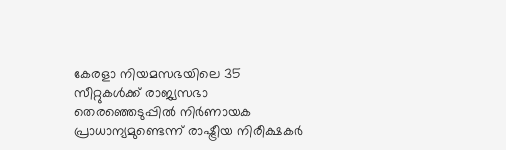കേരളാ നിയമസഭയിലെ 35 സീറ്റുകൾക്ക് രാജ്യസഭാ തെരഞ്ഞെടുപ്പിൽ നിർണായക പ്രാധാന്യമുണ്ടെന്ന് രാഷ്ട്രീയ നിരീക്ഷകർ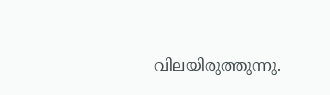വിലയിരുത്തുന്നു.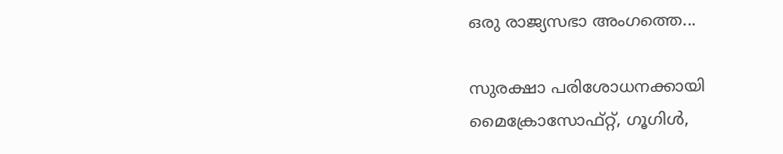ഒരു രാജ്യസഭാ അംഗത്തെ...

സുരക്ഷാ പരിശോധനക്കായി മൈക്രോസോഫ്റ്റ്, ഗൂഗിൾ,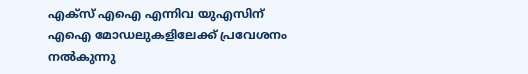എക്‌സ് എഐ എന്നിവ യുഎസിന് എഐ മോഡലുകളിലേക്ക് പ്രവേശനം നൽകുന്നു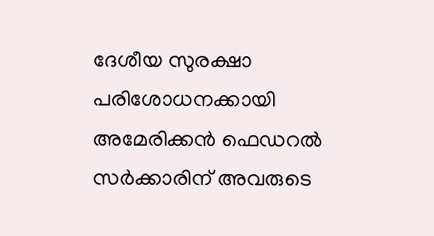ദേശീയ സുരക്ഷാ പരിശോധനക്കായി അമേരിക്കൻ ഫെഡറൽ സർക്കാരിന് അവരുടെ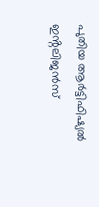പുതിയ ആർട്ടിഫിഷ്യൽ ഇൻ്റലിജൻസ്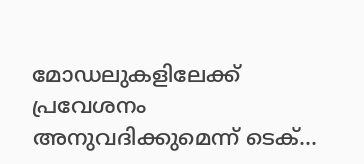മോഡലുകളിലേക്ക് പ്രവേശനം അനുവദിക്കുമെന്ന് ടെക്...